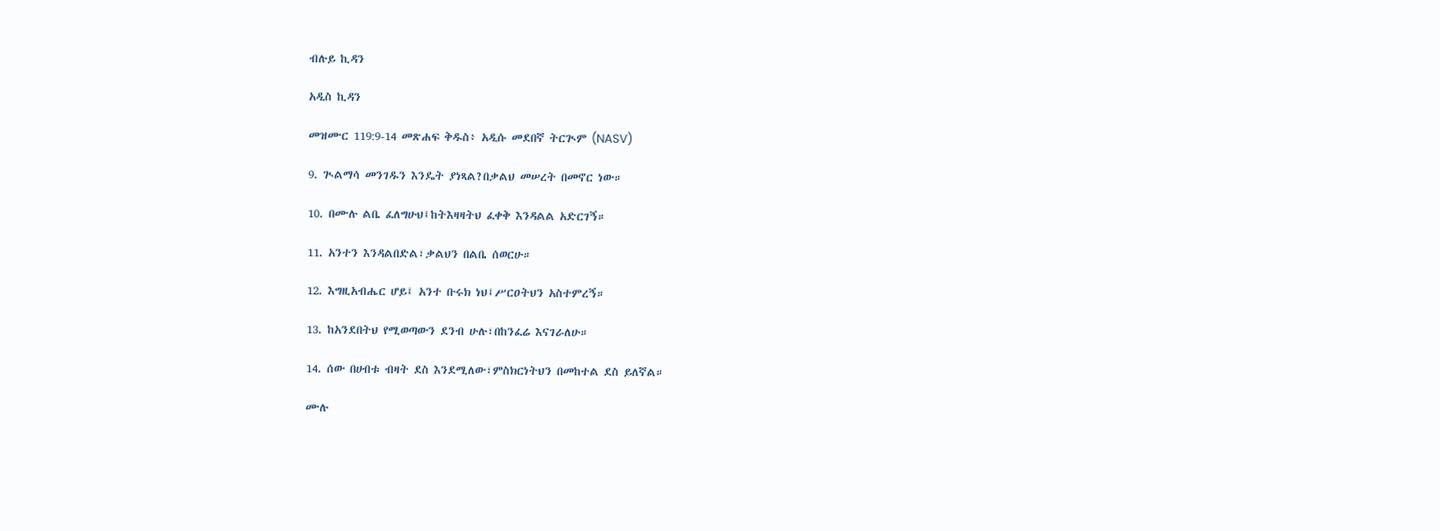ብሉይ ኪዳን

አዲስ ኪዳን

መዝሙር 119:9-14 መጽሐፍ ቅዱስ፥ አዲሱ መደበኛ ትርጒም (NASV)

9. ጒልማሳ መንገዱን እንዴት ያነጻል?በቃልህ መሠረት በመኖር ነው።

10. በሙሉ ልቤ ፈለግሁህ፤ከትእዛዛትህ ፈቀቅ እንዳልል አድርገኝ።

11. አንተን እንዳልበድል፣ቃልህን በልቤ ሰወርሁ።

12. እግዚአብሔር ሆይ፤ አንተ ቡሩክ ነህ፤ሥርዐትህን አስተምረኝ።

13. ከአንደበትህ የሚወጣውን ደንብ ሁሉ፣በከንፈሬ እናገራለሁ።

14. ሰው በሀብቱ ብዛት ደስ እንደሚለው፣ምስክርነትህን በመከተል ደስ ይለኛል።

ሙሉ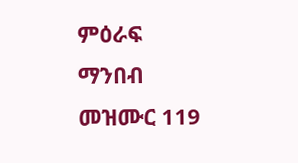ምዕራፍ ማንበብ መዝሙር 119